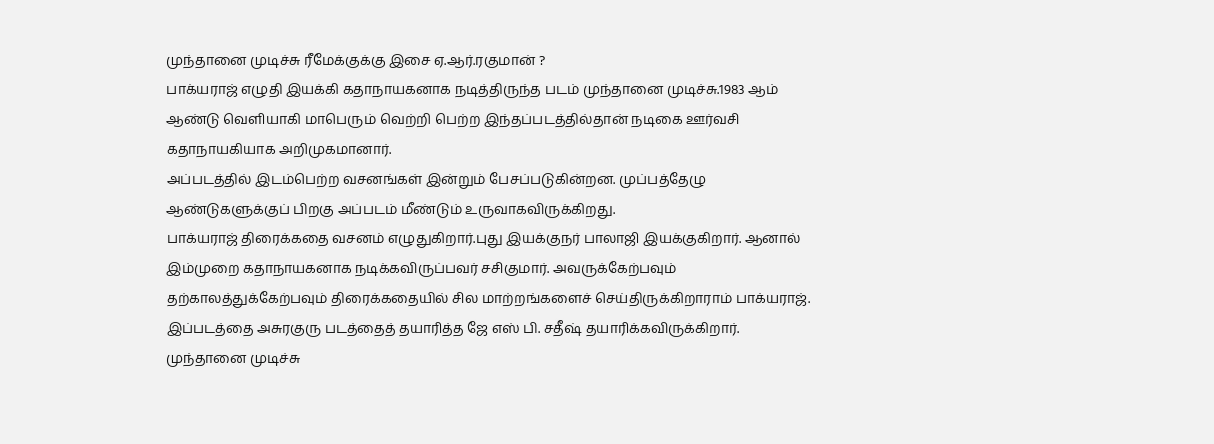முந்தானை முடிச்சு ரீமேக்குக்கு இசை ஏ.ஆர்.ரகுமான் ?
பாக்யராஜ் எழுதி இயக்கி கதாநாயகனாக நடித்திருந்த படம் முந்தானை முடிச்சு.1983 ஆம் ஆண்டு வெளியாகி மாபெரும் வெற்றி பெற்ற இந்தப்படத்தில்தான் நடிகை ஊர்வசி கதாநாயகியாக அறிமுகமானார்.
அப்படத்தில் இடம்பெற்ற வசனங்கள் இன்றும் பேசப்படுகின்றன. முப்பத்தேழு ஆண்டுகளுக்குப் பிறகு அப்படம் மீண்டும் உருவாகவிருக்கிறது.
பாக்யராஜ் திரைக்கதை வசனம் எழுதுகிறார்.புது இயக்குநர் பாலாஜி இயக்குகிறார். ஆனால் இம்முறை கதாநாயகனாக நடிக்கவிருப்பவர் சசிகுமார். அவருக்கேற்பவும் தற்காலத்துக்கேற்பவும் திரைக்கதையில் சில மாற்றங்களைச் செய்திருக்கிறாராம் பாக்யராஜ். இப்படத்தை அசுரகுரு படத்தைத் தயாரித்த ஜே எஸ் பி. சதீஷ் தயாரிக்கவிருக்கிறார்.
முந்தானை முடிச்சு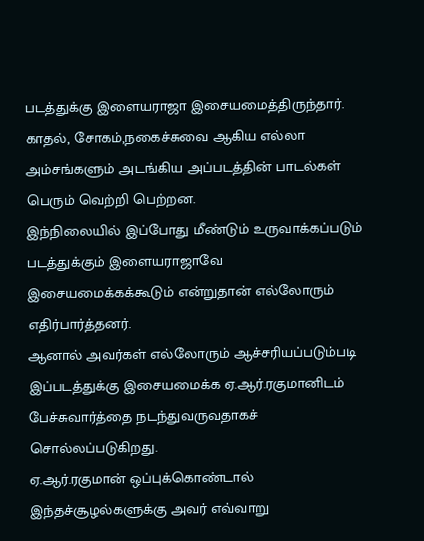படத்துக்கு இளையராஜா இசையமைத்திருந்தார். காதல், சோகம்,நகைச்சுவை ஆகிய எல்லா அம்சங்களும் அடங்கிய அப்படத்தின் பாடல்கள் பெரும் வெற்றி பெற்றன.
இந்நிலையில் இப்போது மீண்டும் உருவாக்கப்படும் படத்துக்கும் இளையராஜாவே இசையமைக்கக்கூடும் என்றுதான் எல்லோரும் எதிர்பார்த்தனர்.
ஆனால் அவர்கள் எல்லோரும் ஆச்சரியப்படும்படி இப்படத்துக்கு இசையமைக்க ஏ.ஆர்.ரகுமானிடம் பேச்சுவார்த்தை நடந்துவருவதாகச் சொல்லப்படுகிறது.
ஏ.ஆர்.ரகுமான் ஒப்புக்கொண்டால் இந்தச்சூழல்களுக்கு அவர் எவ்வாறு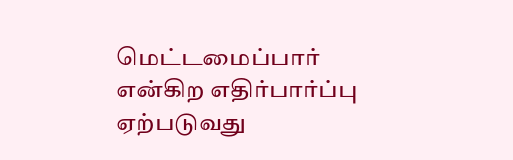மெட்டமைப்பார் என்கிற எதிர்பார்ப்பு ஏற்படுவது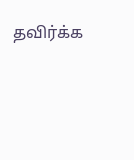தவிர்க்க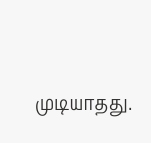முடியாதது.